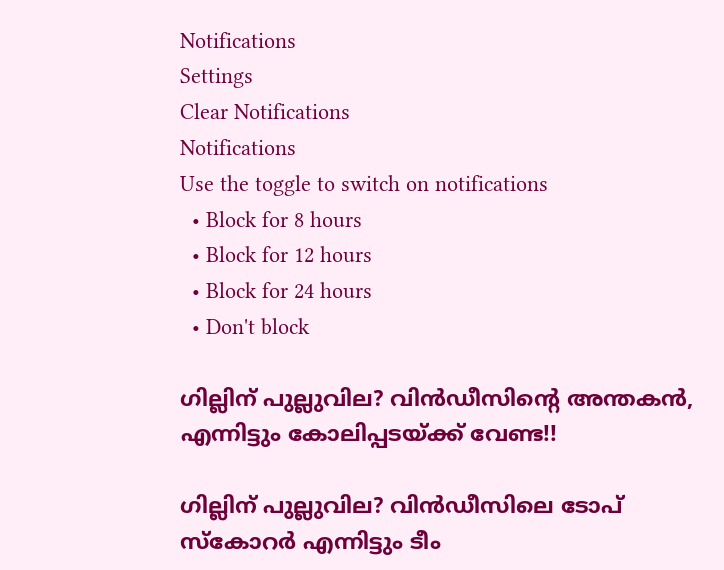Notifications
Settings
Clear Notifications
Notifications
Use the toggle to switch on notifications
  • Block for 8 hours
  • Block for 12 hours
  • Block for 24 hours
  • Don't block

ഗില്ലിന് പുല്ലുവില? വിന്‍ഡീസിന്റെ അന്തകന്‍, എന്നിട്ടും കോലിപ്പടയ്ക്ക് വേണ്ട!!

ഗില്ലിന് പുല്ലുവില? വിന്‍ഡീസിലെ ടോപ് സ്‌കോറർ എന്നിട്ടും ടീം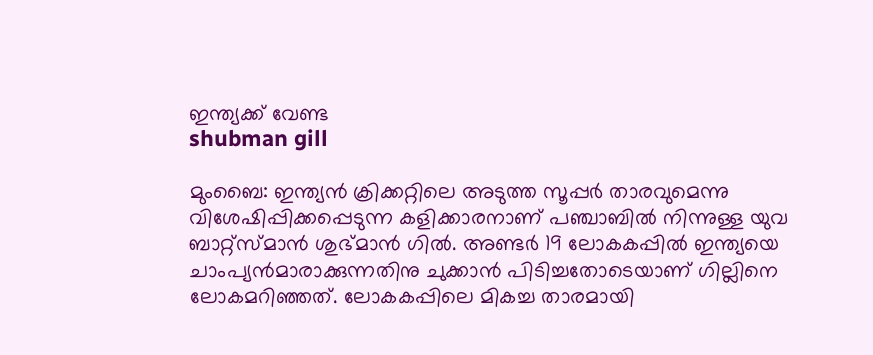ഇന്ത്യക്ക് വേണ്ട
shubman gill

മുംബൈ: ഇന്ത്യന്‍ ക്രിക്കറ്റിലെ അടുത്ത സൂപ്പര്‍ താരവുമെന്നു വിശേഷിപ്പിക്കപ്പെടുന്ന കളിക്കാരനാണ് പഞ്ചാബില്‍ നിന്നുള്ള യുവ ബാറ്റ്‌സ്മാന്‍ ശുഭ്മാന്‍ ഗില്‍. അണ്ടര്‍ 19 ലോകകപ്പില്‍ ഇന്ത്യയെ ചാംപ്യന്‍മാരാക്കുന്നതിനു ചുക്കാന്‍ പിടിച്ചതോടെയാണ് ഗില്ലിനെ ലോകമറിഞ്ഞത്. ലോകകപ്പിലെ മികച്ച താരമായി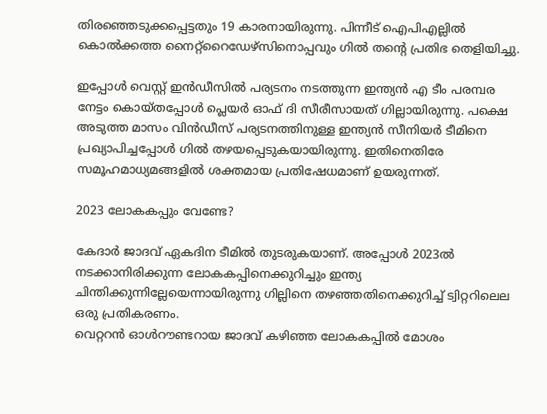തിരഞ്ഞെടുക്കപ്പെട്ടതും 19 കാരനായിരുന്നു. പിന്നീട് ഐപിഎല്ലില്‍ കൊല്‍ക്കത്ത നൈറ്റ്‌റൈഡേഴ്‌സിനൊപ്പവും ഗില്‍ തന്റെ പ്രതിഭ തെളിയിച്ചു.

ഇപ്പോള്‍ വെസ്റ്റ് ഇന്‍ഡീസില്‍ പര്യടനം നടത്തുന്ന ഇന്ത്യന്‍ എ ടീം പരമ്പര നേട്ടം കൊയ്തപ്പോള്‍ പ്ലെയര്‍ ഓഫ് ദി സീരീസായത് ഗില്ലായിരുന്നു. പക്ഷെ അടുത്ത മാസം വിന്‍ഡീസ് പര്യടനത്തിനുള്ള ഇന്ത്യന്‍ സീനിയര്‍ ടീമിനെ പ്രഖ്യാപിച്ചപ്പോള്‍ ഗില്‍ തഴയപ്പെടുകയായിരുന്നു. ഇതിനെതിരേ സമൂഹമാധ്യമങ്ങളില്‍ ശക്തമായ പ്രതിഷേധമാണ് ഉയരുന്നത്.

2023 ലോകകപ്പും വേണ്ടേ?

കേദാര്‍ ജാദവ് ഏകദിന ടീമില്‍ തുടരുകയാണ്. അപ്പോള്‍ 2023ല്‍ നടക്കാനിരിക്കുന്ന ലോകകപ്പിനെക്കുറിച്ചും ഇന്ത്യ ചിന്തിക്കുന്നില്ലേയെന്നായിരുന്നു ഗില്ലിനെ തഴഞ്ഞതിനെക്കുറിച്ച് ട്വിറ്ററിലെല ഒരു പ്രതികരണം.
വെറ്ററന്‍ ഓള്‍റൗണ്ടറായ ജാദവ് കഴിഞ്ഞ ലോകകപ്പില്‍ മോശം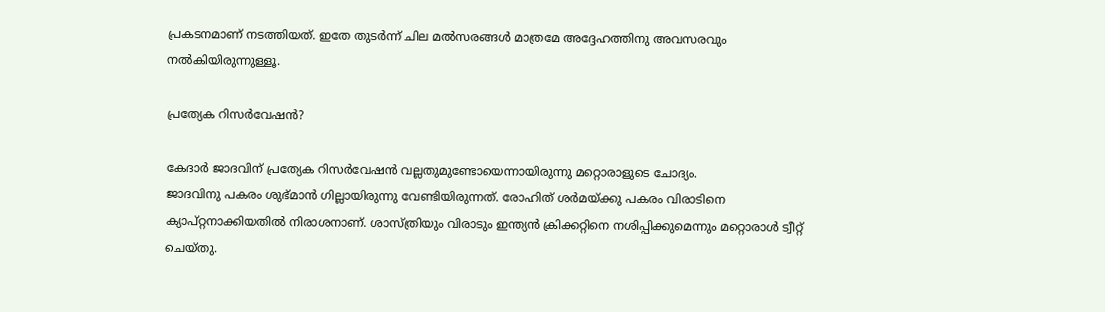പ്രകടനമാണ് നടത്തിയത്. ഇതേ തുടര്‍ന്ന് ചില മല്‍സരങ്ങള്‍ മാത്രമേ അദ്ദേഹത്തിനു അവസരവും നല്‍കിയിരുന്നുള്ളൂ.

പ്രത്യേക റിസര്‍വേഷന്‍?

കേദാര്‍ ജാദവിന് പ്രത്യേക റിസര്‍വേഷന്‍ വല്ലതുമുണ്ടോയെന്നായിരുന്നു മറ്റൊരാളുടെ ചോദ്യം.
ജാദവിനു പകരം ശുഭ്മാന്‍ ഗില്ലായിരുന്നു വേണ്ടിയിരുന്നത്. രോഹിത് ശര്‍മയ്ക്കു പകരം വിരാടിനെ ക്യാപ്റ്റനാക്കിയതില്‍ നിരാശനാണ്. ശാസ്ത്രിയും വിരാടും ഇന്ത്യന്‍ ക്രിക്കറ്റിനെ നശിപ്പിക്കുമെന്നും മറ്റൊരാള്‍ ട്വീറ്റ് ചെയ്തു.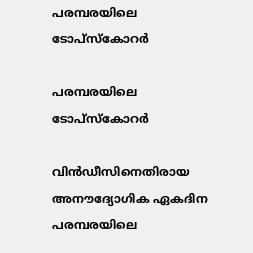പരമ്പരയിലെ ടോപ്‌സ്‌കോറര്‍

പരമ്പരയിലെ ടോപ്‌സ്‌കോറര്‍

വിന്‍ഡീസിനെതിരായ അനൗദ്യോഗിക ഏകദിന പരമ്പരയിലെ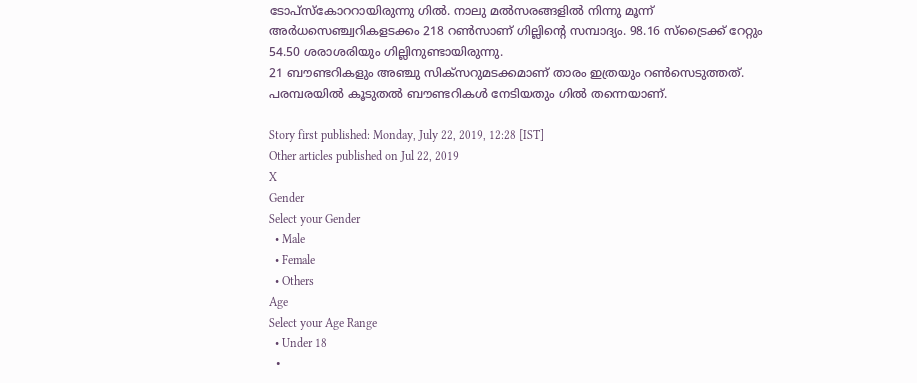ടോപ്‌സ്‌കോററായിരുന്നു ഗില്‍. നാലു മല്‍സരങ്ങളില്‍ നിന്നു മൂന്ന് അര്‍ധസെഞ്ച്വറികളടക്കം 218 റണ്‍സാണ് ഗില്ലിന്റെ സമ്പാദ്യം. 98.16 സ്‌ട്രൈക്ക് റേറ്റും 54.50 ശരാശരിയും ഗില്ലിനുണ്ടായിരുന്നു.
21 ബൗണ്ടറികളും അഞ്ചു സിക്‌സറുമടക്കമാണ് താരം ഇത്രയും റണ്‍സെടുത്തത്. പരമ്പരയില്‍ കൂടുതല്‍ ബൗണ്ടറികള്‍ നേടിയതും ഗില്‍ തന്നെയാണ്.

Story first published: Monday, July 22, 2019, 12:28 [IST]
Other articles published on Jul 22, 2019
X
Gender
Select your Gender
  • Male
  • Female
  • Others
Age
Select your Age Range
  • Under 18
  •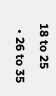18 to 25
  • 26 to 35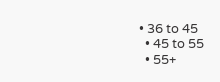• 36 to 45
  • 45 to 55
  • 55+